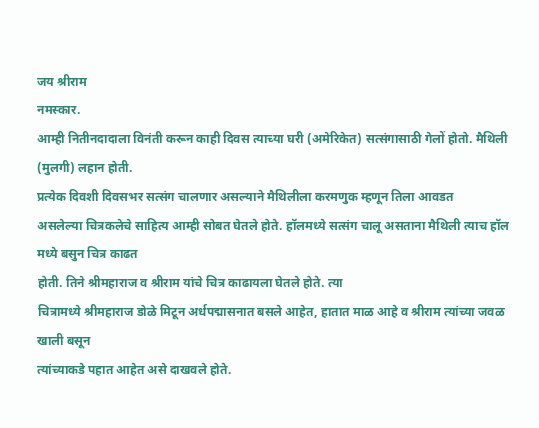जय श्रीराम
नमस्कार.
आम्ही नितीनदादाला विनंती करून काही दिवस त्याच्या घरी (अमेरिकेत) सत्संगासाठी गेलों होतो. मैथिली (मुलगी) लहान होती.
प्रत्येक दिवशी दिवसभर सत्संग चालणार असल्याने मैथिलीला करमणुक म्हणून तिला आवडत
असलेल्या चित्रकलेचे साहित्य आम्ही सोबत घेतले होते. हॉलमध्ये सत्संग चालू असताना मैथिली त्याच हॉल मध्ये बसुन चित्र काढत
होती. तिने श्रीमहाराज व श्रीराम यांचे चित्र काढायला घेतले होते. त्या
चित्रामध्ये श्रीमहाराज डोळे मिटून अर्धपद्मासनात बसले आहेत, हातात माळ आहे व श्रीराम त्यांच्या जवळ खाली बसून
त्यांच्याकडे पहात आहेत असे दाखवले होते.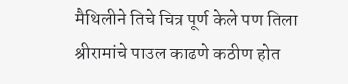मैथिलीने तिचे चित्र पूर्ण केले पण तिला
श्रीरामांचे पाउल काढणे कठीण होत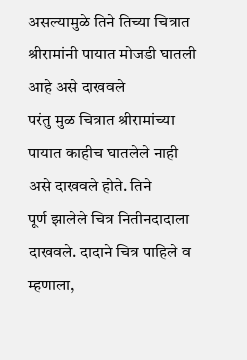असल्यामुळे तिने तिच्या चित्रात श्रीरामांनी पायात मोजडी घातली आहे असे दाखवले
परंतु मुळ चित्रात श्रीरामांच्या पायात काहीच घातलेले नाही असे दाखवले होते. तिने
पूर्ण झालेले चित्र नितीनदादाला दाखवले. दादाने चित्र पाहिले व म्हणाला,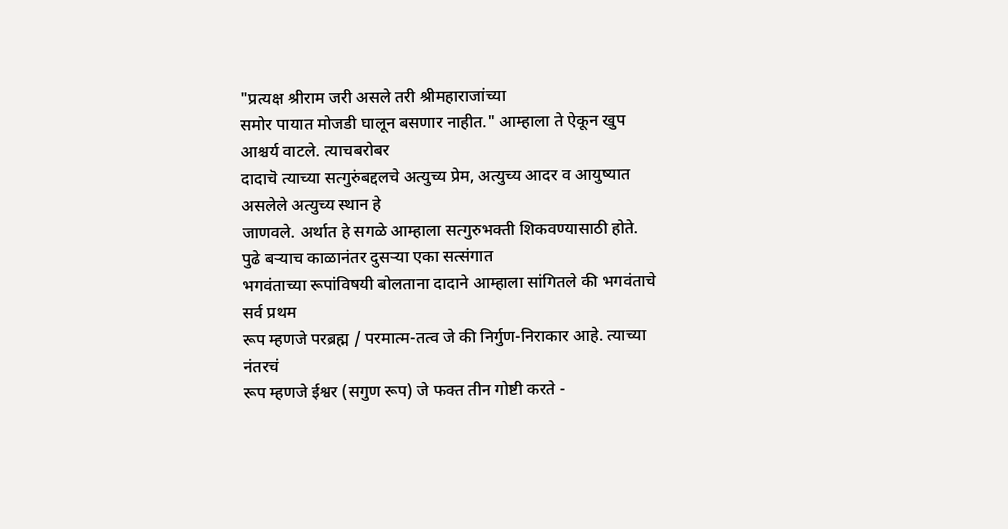"प्रत्यक्ष श्रीराम जरी असले तरी श्रीमहाराजांच्या
समोर पायात मोजडी घालून बसणार नाहीत." आम्हाला ते ऐकून खुप आश्चर्य वाटले. त्याचबरोबर
दादाचॆ त्याच्या सत्गुरुंबद्दलचे अत्युच्य प्रेम, अत्युच्य आदर व आयुष्यात असलेले अत्युच्य स्थान हे
जाणवले. अर्थात हे सगळे आम्हाला सत्गुरुभक्ती शिकवण्यासाठी होते.
पुढे बऱ्याच काळानंतर दुसऱ्या एका सत्संगात
भगवंताच्या रूपांविषयी बोलताना दादाने आम्हाला सांगितले की भगवंताचे सर्व प्रथम
रूप म्हणजे परब्रह्म / परमात्म-तत्व जे की निर्गुण-निराकार आहे. त्याच्या नंतरचं
रूप म्हणजे ईश्वर (सगुण रूप) जे फक्त तीन गोष्टी करते -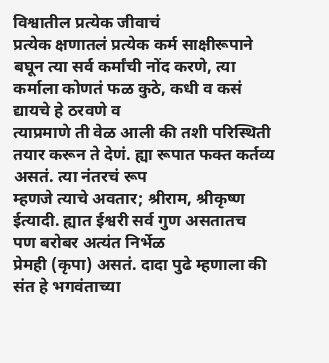विश्वातील प्रत्येक जीवाचं
प्रत्येक क्षणातलं प्रत्येक कर्म साक्षीरूपाने बघून त्या सर्व कर्मांची नोंद करणे, त्या कर्माला कोणतं फळ कुठे, कधी व कसं द्यायचे हे ठरवणे व
त्याप्रमाणे ती वेळ आली की तशी परिस्थिती तयार करून ते देणं. ह्या रूपात फक्त कर्तव्य असतं. त्या नंतरचं रूप
म्हणजे त्याचे अवतार; श्रीराम, श्रीकृष्ण ईत्यादी. ह्यात ईश्वरी सर्व गुण असतातच
पण बरोबर अत्यंत निर्भेळ
प्रेमही (कृपा) असतं. दादा पुढे म्हणाला की संत हे भगवंताच्या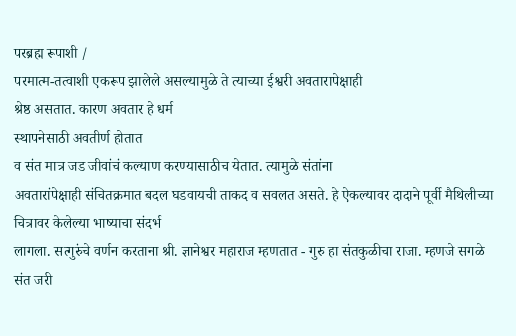परब्रह्म रूपाशी /
परमात्म-तत्वाशी एकरूप झालेले असल्यामुळे ते त्याच्या ईश्वरी अवतारापेक्षाही
श्रेष्ठ असतात. कारण अवतार हे धर्म
स्थापनेसाठी अवतीर्ण होतात
व संत मात्र जड जीवांचं कल्याण करण्यासाठीच येतात. त्यामुळे संतांना
अवतारांपेक्षाही संचितक्रमात बदल घडवायची ताकद व सवलत असते. हे ऐकल्यावर दादाने पूर्वी मैथिलीच्या चित्रावर केलेल्या भाष्याचा संदर्भ
लागला. सत्गुरुंचे वर्णन करताना श्री. ज्ञानेश्वर महाराज म्हणतात - गुरु हा संतकुळीचा राजा. म्हणजे सगळे संत जरी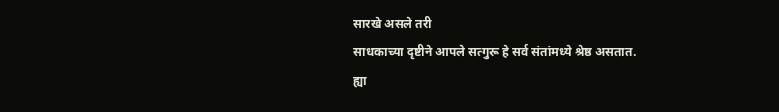सारखे असले तरी
साधकाच्या दृष्टीने आपले सत्गुरू हे सर्व संतांमध्ये श्रेष्ठ असतात.
ह्या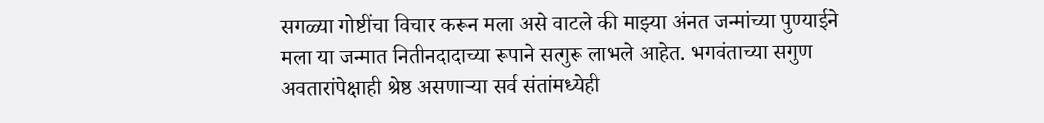सगळ्या गोष्टींचा विचार करून मला असे वाटले की माझ्या अंनत जन्मांच्या पुण्याईने
मला या जन्मात नितीनदादाच्या रूपाने सत्गुरू लाभले आहेत. भगवंताच्या सगुण
अवतारांपेक्षाही श्रेष्ठ असणाऱ्या सर्व संतांमध्येही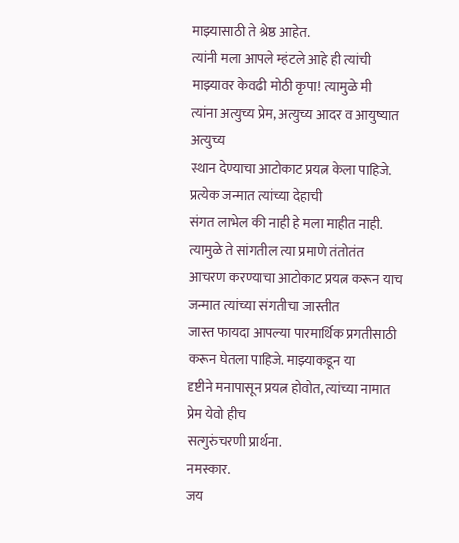माझ्यासाठी ते श्रेष्ठ आहेत.
त्यांनी मला आपले म्हंटले आहे ही त्यांची माझ्यावर केवढी मोठी कृपा! त्यामुळे मी
त्यांना अत्युच्य प्रेम, अत्युच्य आदर व आयुष्यात अत्युच्य
स्थान देण्याचा आटोकाट प्रयत्न केला पाहिजे. प्रत्येक जन्मात त्यांच्या देहाची
संगत लाभेल की नाही हे मला माहीत नाही. त्यामुळे ते सांगतील त्या प्रमाणे तंतोतंत
आचरण करण्याचा आटोकाट प्रयत्न करून याच जन्मात त्यांच्या संगतीचा जास्तीत
जास्त फायदा आपल्या पारमार्थिक प्रगतीसाठी करून घेतला पाहिजे. माझ्याकडून या
दृष्टीने मनापासून प्रयत्न होवोत, त्यांच्या नामात प्रेम येवो हीच
सत्गुरुंचरणी प्रार्थना.
नमस्कार.
जय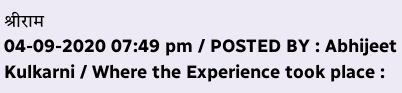श्रीराम
04-09-2020 07:49 pm / POSTED BY : Abhijeet Kulkarni / Where the Experience took place :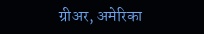ग्रीअर, अमेरिका